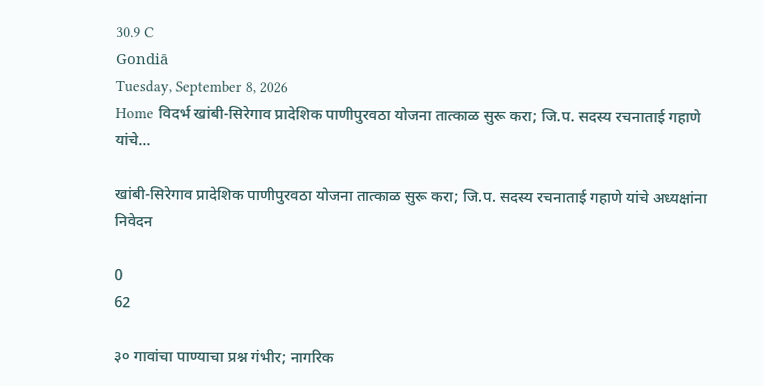30.9 C
Gondiā
Tuesday, September 8, 2026
Home विदर्भ खांबी-सिरेगाव प्रादेशिक पाणीपुरवठा योजना तात्काळ सुरू करा; जि.प. सदस्य रचनाताई गहाणे यांचे...

खांबी-सिरेगाव प्रादेशिक पाणीपुरवठा योजना तात्काळ सुरू करा; जि.प. सदस्य रचनाताई गहाणे यांचे अध्यक्षांना निवेदन

0
62

३० गावांचा पाण्याचा प्रश्न गंभीर; नागरिक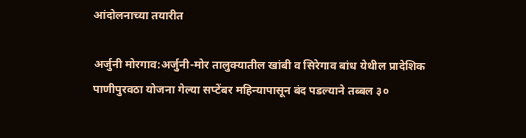आंदोलनाच्या तयारीत

अर्जुनी मोरगाव:अर्जुनी-मोर तालुक्यातील खांबी व सिरेगाव बांध येथील प्रादेशिक पाणीपुरवठा योजना गेल्या सप्टेंबर महिन्यापासून बंद पडल्याने तब्बल ३०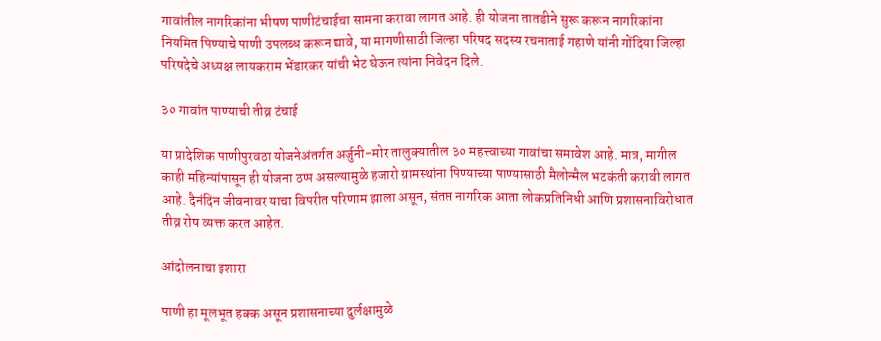गावांतील नागरिकांना भीषण पाणीटंचाईचा सामना करावा लागत आहे. ही योजना तातडीने सुरू करून नागरिकांना नियमित पिण्याचे पाणी उपलब्ध करून द्यावे, या मागणीसाठी जिल्हा परिषद सदस्य रचनाताई गहाणे यांनी गोंदिया जिल्हा परिषदेचे अध्यक्ष लायकराम भेंडारकर यांची भेट घेऊन त्यांना निवेदन दिले.

३० गावांत पाण्याची तीव्र टंचाई

या प्रादेशिक पाणीपुरवठा योजनेअंतर्गत अर्जुनी-मोर तालुक्यातील ३० महत्त्वाच्या गावांचा समावेश आहे. मात्र, मागील काही महिन्यांपासून ही योजना ठप्प असल्यामुळे हजारो ग्रामस्थांना पिण्याच्या पाण्यासाठी मैलोन्मैल भटकंती करावी लागत आहे. दैनंदिन जीवनावर याचा विपरीत परिणाम झाला असून, संतप्त नागरिक आता लोकप्रतिनिधी आणि प्रशासनाविरोधात तीव्र रोष व्यक्त करत आहेत.

आंदोलनाचा इशारा

पाणी हा मूलभूत हक्क असून प्रशासनाच्या दुर्लक्षामुळे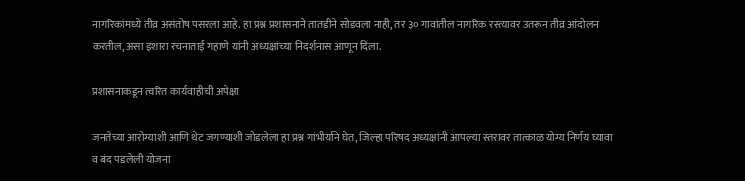नागरिकांमध्ये तीव्र असंतोष पसरला आहे. हा प्रश्न प्रशासनाने तातडीने सोडवला नाही, तर ३० गावांतील नागरिक रस्त्यावर उतरून तीव्र आंदोलन करतील, असा इशारा रचनाताई गहाणे यांनी अध्यक्षांच्या निदर्शनास आणून दिला.

प्रशासनाकडून त्वरित कार्यवाहीची अपेक्षा

जनतेच्या आरोग्याशी आणि थेट जगण्याशी जोडलेला हा प्रश्न गांभीर्याने घेत, जिल्हा परिषद अध्यक्षांनी आपल्या स्तरावर तात्काळ योग्य निर्णय घ्यावा व बंद पडलेली योजना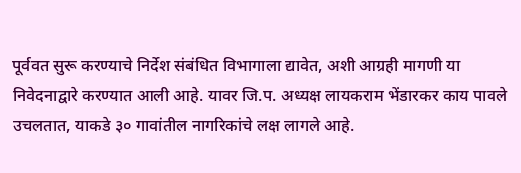पूर्ववत सुरू करण्याचे निर्देश संबंधित विभागाला द्यावेत, अशी आग्रही मागणी या निवेदनाद्वारे करण्यात आली आहे. यावर जि.प. अध्यक्ष लायकराम भेंडारकर काय पावले उचलतात, याकडे ३० गावांतील नागरिकांचे लक्ष लागले आहे.